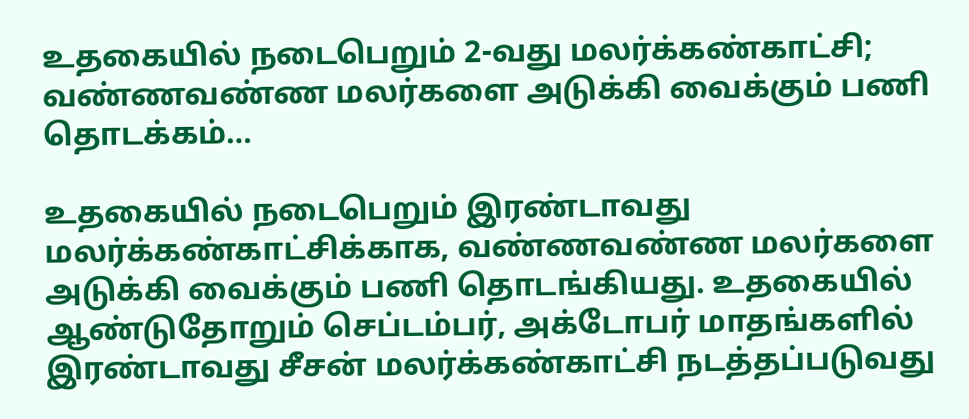உதகையில் நடைபெறும் 2-வது மலர்க்கண்காட்சி; வண்ணவண்ண மலர்களை அடுக்கி வைக்கும் பணி தொடக்கம்…

உதகையில் நடைபெறும் இரண்டாவது மலர்க்கண்காட்சிக்காக, வண்ணவண்ண மலர்களை அடுக்கி வைக்கும் பணி தொடங்கியது. உதகையில் ஆண்டுதோறும் செப்டம்பர், அக்டோபர் மாதங்களில் இரண்டாவது சீசன் மலர்க்கண்காட்சி நடத்தப்படுவது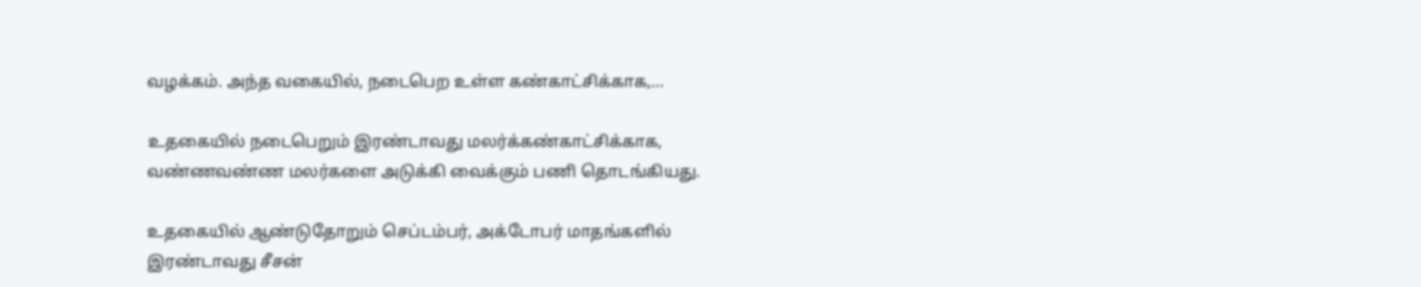வழக்கம். அந்த வகையில், நடைபெற உள்ள கண்காட்சிக்காக,…

உதகையில் நடைபெறும் இரண்டாவது மலர்க்கண்காட்சிக்காக, வண்ணவண்ண மலர்களை அடுக்கி வைக்கும் பணி தொடங்கியது.

உதகையில் ஆண்டுதோறும் செப்டம்பர், அக்டோபர் மாதங்களில் இரண்டாவது சீசன்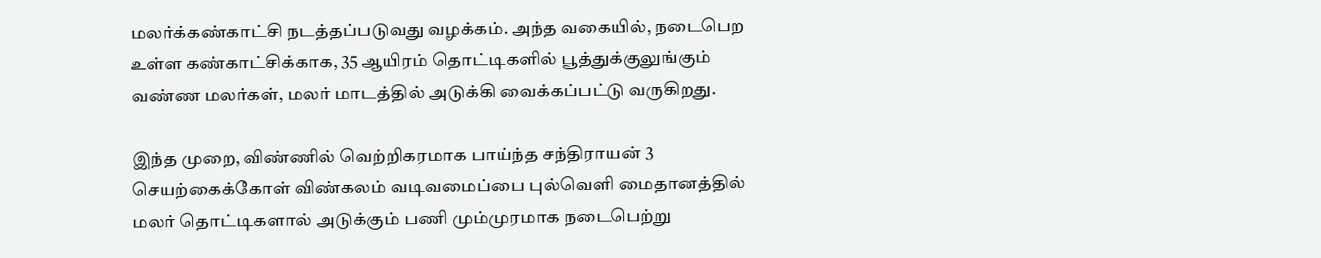மலர்க்கண்காட்சி நடத்தப்படுவது வழக்கம். அந்த வகையில், நடைபெற உள்ள கண்காட்சிக்காக, 35 ஆயிரம் தொட்டிகளில் பூத்துக்குலுங்கும் வண்ண மலர்கள், மலர் மாடத்தில் அடுக்கி வைக்கப்பட்டு வருகிறது.

இந்த முறை, விண்ணில் வெற்றிகரமாக பாய்ந்த சந்திராயன் 3 செயற்கைக்கோள் விண்கலம் வடிவமைப்பை புல்வெளி மைதானத்தில் மலர் தொட்டிகளால் அடுக்கும் பணி மும்முரமாக நடைபெற்று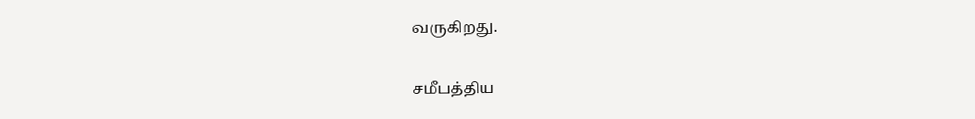வருகிறது.

சமீபத்திய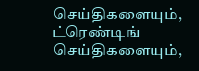செய்திகளையும், ட்ரெண்டிங் செய்திகளையும்,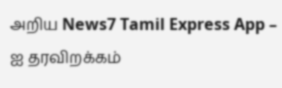அறிய News7 Tamil Express App – ஐ தரவிறக்கம்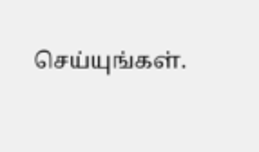செய்யுங்கள்.